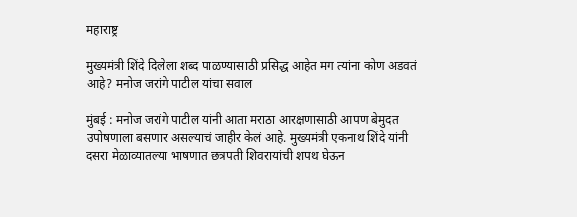महाराष्ट्र

मुख्यमंत्री शिंदे दिलेला शब्द पाळण्यासाठी प्रसिद्ध आहेत मग त्यांना कोण अडवतं आहे? मनोज जरांगे पाटील यांचा सवाल

मुंबई : मनोज जरांगे पाटील यांनी आता मराठा आरक्षणासाठी आपण बेमुदत उपोषणाला बसणार असल्याचं जाहीर केलं आहे. मुख्यमंत्री एकनाथ शिंदे यांनी दसरा मेळाव्यातल्या भाषणात छत्रपती शिवरायांची शपथ घेऊन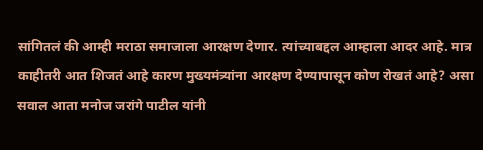सांगितलं की आम्ही मराठा समाजाला आरक्षण देणार. त्यांच्याबद्दल आम्हाला आदर आहे. मात्र काहीतरी आत शिजतं आहे कारण मुख्यमंत्र्यांना आरक्षण देण्यापासून कोण रोखतं आहे? असा सवाल आता मनोज जरांगे पाटील यांनी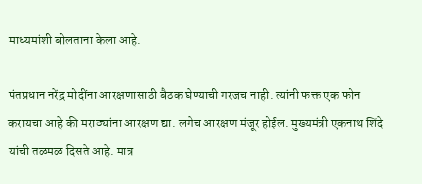माध्यमांशी बोलताना केला आहे.

पंतप्रधान नरेंद्र मोदींना आरक्षणासाठी बैठक घेण्याची गरजच नाही. त्यांनी फक्त एक फोन करायचा आहे की मराठ्यांना आरक्षण द्या. लगेच आरक्षण मंजूर होईल. मुख्यमंत्री एकनाथ शिंदे यांची तळमळ दिसते आहे. मात्र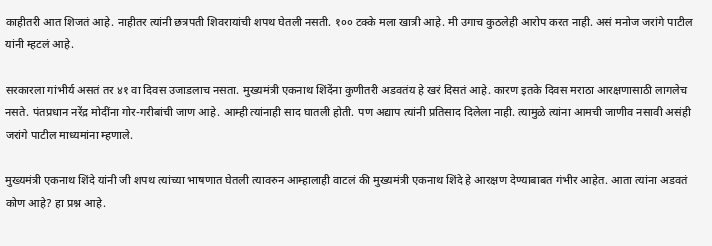काहीतरी आत शिजतं आहे. नाहीतर त्यांनी छत्रपती शिवरायांची शपथ घेतली नसती. १०० टक्के मला खात्री आहे. मी उगाच कुठलेही आरोप करत नाही. असं मनोज जरांगे पाटील यांनी म्हटलं आहे.

सरकारला गांभीर्य असतं तर ४१ वा दिवस उजाडलाच नसता. मुख्यमंत्री एकनाथ शिंदेंना कुणीतरी अडवतंय हे खरं दिसतं आहे. कारण इतके दिवस मराठा आरक्षणासाठी लागलेच नसते. पंतप्रधान नरेंद्र मोदींना गोर-गरीबांची जाण आहे. आम्ही त्यांनाही साद घातली होती. पण अद्याप त्यांनी प्रतिसाद दिलेला नाही. त्यामुळे त्यांना आमची जाणीव नसावी असंही जरांगे पाटील माध्यमांना म्हणाले.

मुख्यमंत्री एकनाथ शिंदे यांनी जी शपथ त्यांच्या भाषणात घेतली त्यावरुन आम्हालाही वाटलं की मुख्यमंत्री एकनाथ शिंदे हे आरक्षण देण्याबाबत गंभीर आहेत. आता त्यांना अडवतं कोण आहे? हा प्रश्न आहे.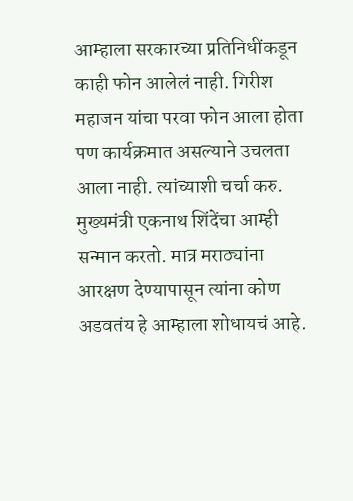आम्हाला सरकारच्या प्रतिनिधींकडून काही फोन आलेलं नाही. गिरीश महाजन यांचा परवा फोन आला होता पण कार्यक्रमात असल्याने उचलता आला नाही. त्यांच्याशी चर्चा करु. मुख्यमंत्री एकनाथ शिंदेंचा आम्ही सन्मान करतो. मात्र मराठ्यांना आरक्षण देण्यापासून त्यांना कोण अडवतंय हे आम्हाला शोधायचं आहे.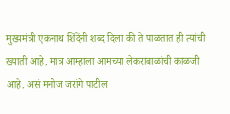मुख्यमंत्री एकनाथ शिंदेंनी शब्द दिला की ते पाळतात ही त्यांची ख्याती आहे. मात्र आम्हाला आमच्या लेकराबाळांची काळजी आहे. असं मनोज जरांगे पाटील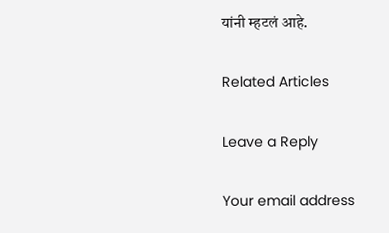यांनी म्हटलं आहे.

Related Articles

Leave a Reply

Your email address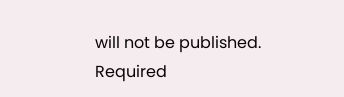will not be published. Required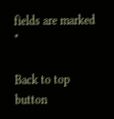fields are marked *

Back to top button